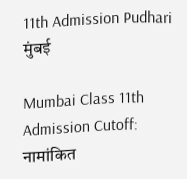11th Admission Pudhari
मुंबई

Mumbai Class 11th Admission Cutoff: नामांकित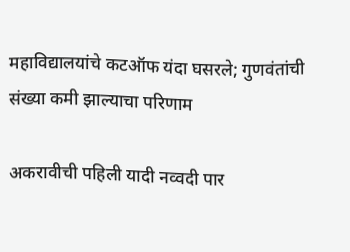महाविद्यालयांचे कटऑफ यंदा घसरले; गुणवंतांची संख्या कमी झाल्याचा परिणाम

अकरावीची पहिली यादी नव्वदी पार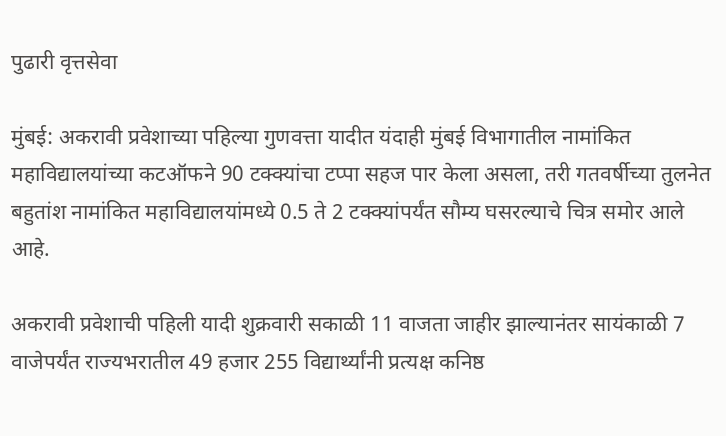पुढारी वृत्तसेवा

मुंबई: अकरावी प्रवेशाच्या पहिल्या गुणवत्ता यादीत यंदाही मुंबई विभागातील नामांकित महाविद्यालयांच्या कटऑफने 90 टक्क्यांचा टप्पा सहज पार केला असला, तरी गतवर्षीच्या तुलनेत बहुतांश नामांकित महाविद्यालयांमध्ये 0.5 ते 2 टक्क्यांपर्यंत सौम्य घसरल्याचे चित्र समोर आले आहे.

अकरावी प्रवेशाची पहिली यादी शुक्रवारी सकाळी 11 वाजता जाहीर झाल्यानंतर सायंकाळी 7 वाजेपर्यंत राज्यभरातील 49 हजार 255 विद्यार्थ्यांनी प्रत्यक्ष कनिष्ठ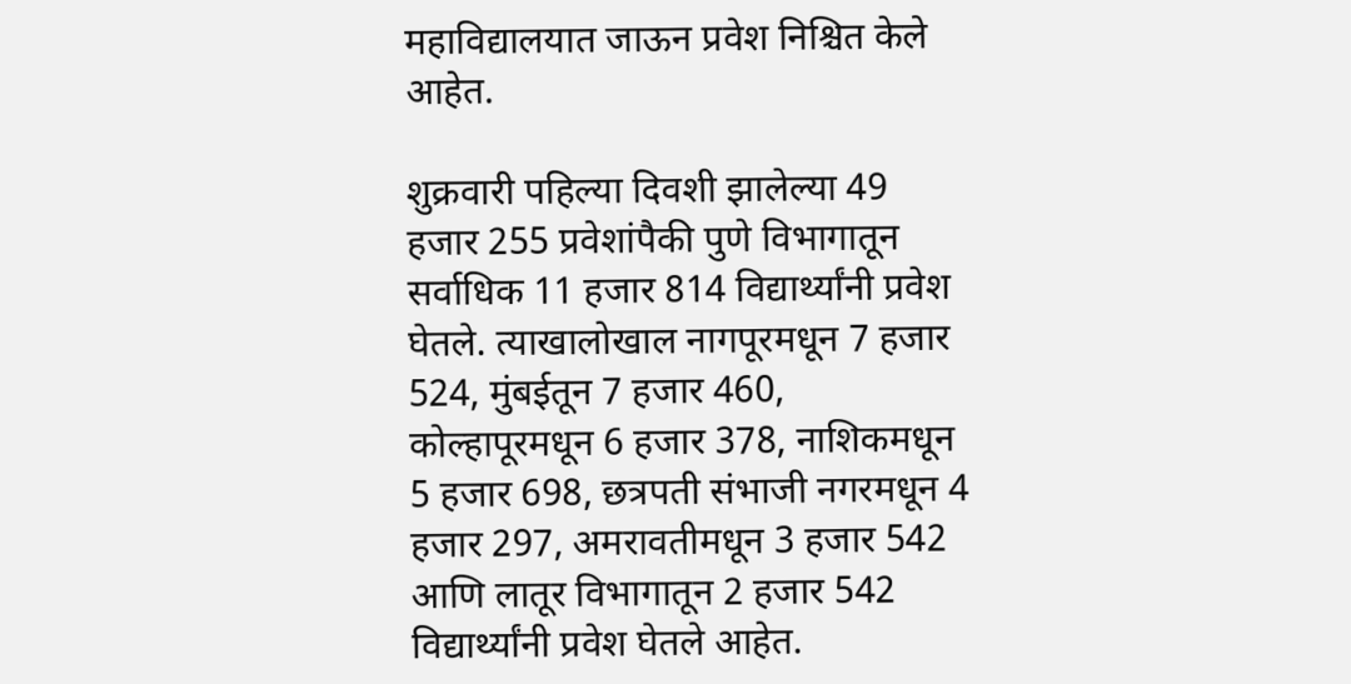महाविद्यालयात जाऊन प्रवेश निश्चित केले आहेत.

शुक्रवारी पहिल्या दिवशी झालेल्या 49 हजार 255 प्रवेशांपैकी पुणे विभागातून सर्वाधिक 11 हजार 814 विद्यार्थ्यांनी प्रवेश घेतले. त्याखालोखाल नागपूरमधून 7 हजार 524, मुंबईतून 7 हजार 460, कोल्हापूरमधून 6 हजार 378, नाशिकमधून 5 हजार 698, छत्रपती संभाजी नगरमधून 4 हजार 297, अमरावतीमधून 3 हजार 542 आणि लातूर विभागातून 2 हजार 542 विद्यार्थ्यांनी प्रवेश घेतले आहेत.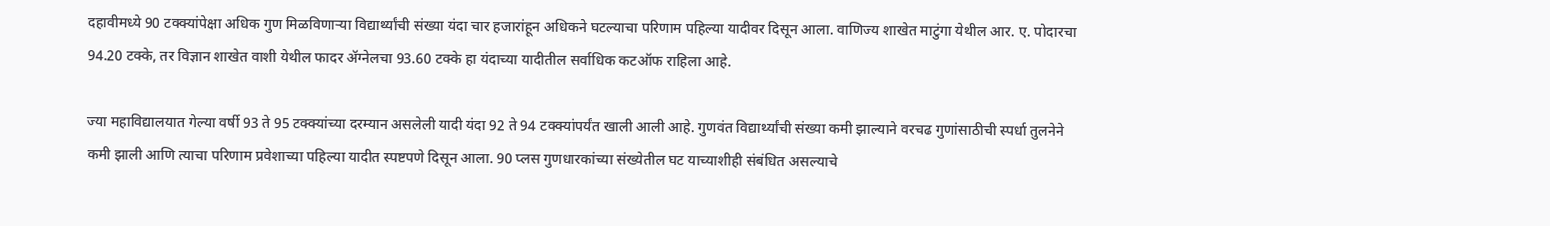दहावीमध्ये 90 टक्क्यांपेक्षा अधिक गुण मिळविणाऱ्या विद्यार्थ्यांची संख्या यंदा चार हजारांहून अधिकने घटल्याचा परिणाम पहिल्या यादीवर दिसून आला. वाणिज्य शाखेत माटुंगा येथील आर. ए. पोदारचा 94.20 टक्के, तर विज्ञान शाखेत वाशी येथील फादर ॲग्नेलचा 93.60 टक्के हा यंदाच्या यादीतील सर्वाधिक कटऑफ राहिला आहे.

ज्या महाविद्यालयात गेल्या वर्षी 93 ते 95 टक्क्यांच्या दरम्यान असलेली यादी यंदा 92 ते 94 टक्क्यांपर्यंत खाली आली आहे. गुणवंत विद्यार्थ्यांची संख्या कमी झाल्याने वरचढ गुणांसाठीची स्पर्धा तुलनेने कमी झाली आणि त्याचा परिणाम प्रवेशाच्या पहिल्या यादीत स्पष्टपणे दिसून आला. 90 प्लस गुणधारकांच्या संख्येतील घट याच्याशीही संबंधित असल्याचे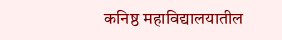कनिष्ठ महाविद्यालयातील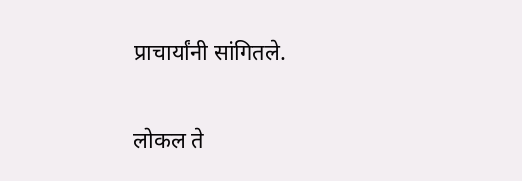प्राचार्यांनी सांगितले.

लोकल ते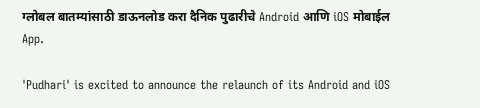ग्लोबल बातम्यांसाठी डाऊनलोड करा दैनिक पुढारीचे Android आणि iOS मोबाईल App.

'Pudhari' is excited to announce the relaunch of its Android and iOS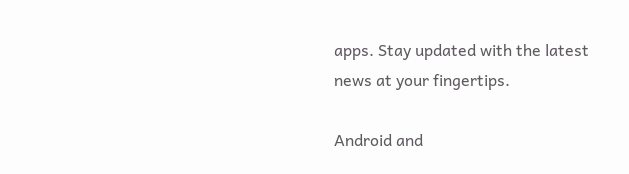apps. Stay updated with the latest news at your fingertips.

Android and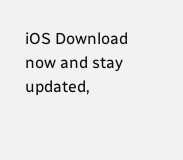iOS Download now and stay updated,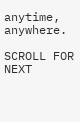anytime, anywhere.

SCROLL FOR NEXT